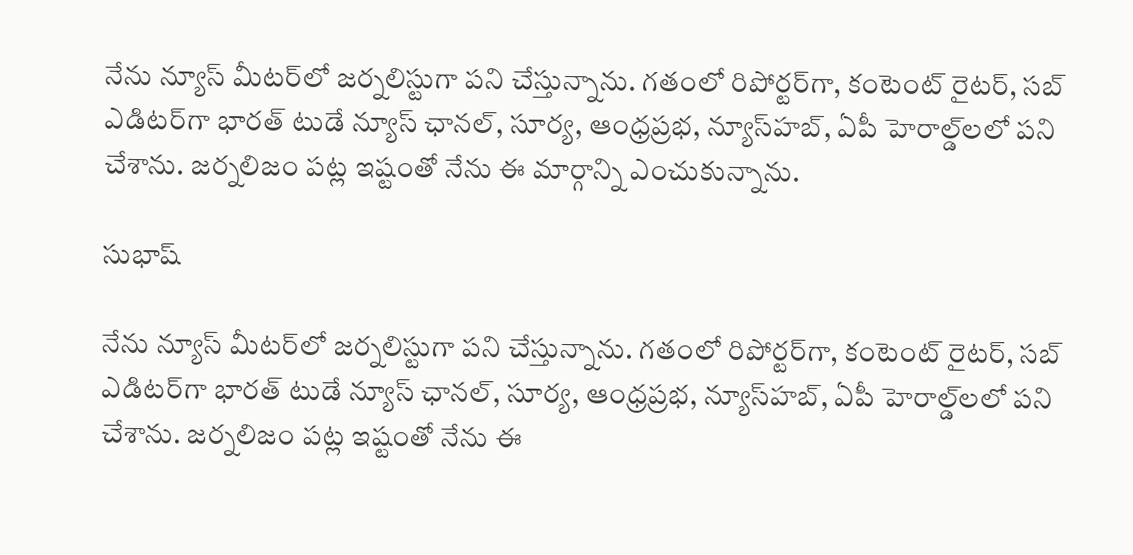నేను న్యూస్ మీటర్‌లో జర్నలిస్టుగా పని చేస్తున్నాను. గతంలో రిపోర్టర్‌గా, కంటెంట్ రైటర్‌, సబ్ ఎడిటర్‌గా భారత్‌ టుడే న్యూస్‌ ఛానల్‌, సూర్య, ఆంధ్రప్రభ, న్యూస్‌హబ్‌, ఏపీ హెరాల్డ్‌లలో పని చేశాను. జర్నలిజం పట్ల ఇష్టంతో నేను ఈ మార్గాన్ని ఎంచుకున్నాను.

సుభాష్

నేను న్యూస్ మీటర్‌లో జర్నలిస్టుగా పని చేస్తున్నాను. గతంలో రిపోర్టర్‌గా, కంటెంట్ రైటర్‌, సబ్ ఎడిటర్‌గా భారత్‌ టుడే న్యూస్‌ ఛానల్‌, సూర్య, ఆంధ్రప్రభ, న్యూస్‌హబ్‌, ఏపీ హెరాల్డ్‌లలో పని చేశాను. జర్నలిజం పట్ల ఇష్టంతో నేను ఈ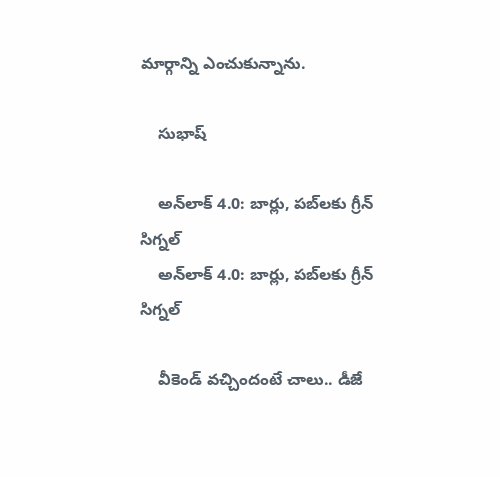మార్గాన్ని ఎంచుకున్నాను.

    సుభాష్

    అన్‌లాక్ 4.0: బార్లు, పబ్‌లకు గ్రీన్‌ సిగ్నల్‌
    అన్‌లాక్ 4.0: బార్లు, పబ్‌లకు గ్రీన్‌ సిగ్నల్‌

    వీకెండ్‌ వచ్చిందంటే చాలు.. డీజే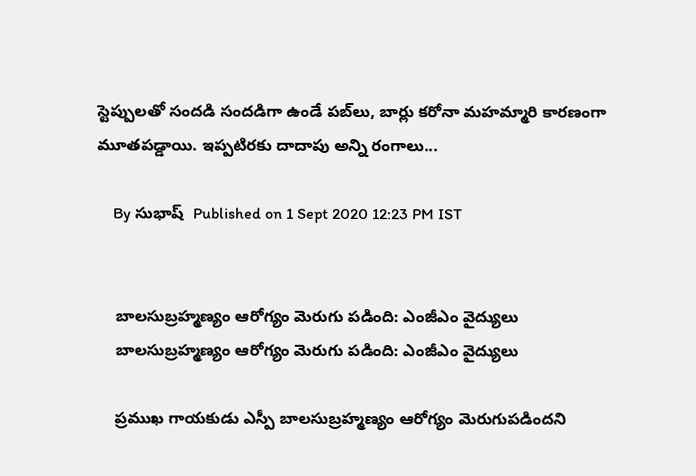స్టెప్పులతో సందడి సందడిగా ఉండే పబ్‌లు, బార్లు కరోనా మహమ్మారి కారణంగా మూతపడ్డాయి. ఇప్పటిరకు దాదాపు అన్ని రంగాలు...

    By సుభాష్  Published on 1 Sept 2020 12:23 PM IST


    బాలసుబ్రహ్మణ్యం ఆరోగ్యం మెరుగు పడింది: ఎంజీఎం వైద్యులు
    బాలసుబ్రహ్మణ్యం ఆరోగ్యం మెరుగు పడింది: ఎంజీఎం వైద్యులు

    ప్రముఖ గాయకుడు ఎస్పీ బాలసుబ్రహ్మణ్యం ఆరోగ్యం మెరుగుపడిందని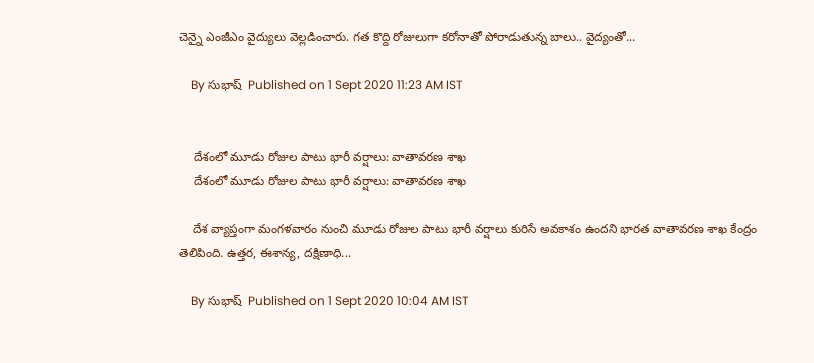చెన్నై ఎంజీఎం వైద్యులు వెల్లడించారు. గత కొద్ది రోజులుగా కరోనాతో పోరాడుతున్న బాలు.. వైద్యంతో...

    By సుభాష్  Published on 1 Sept 2020 11:23 AM IST


    దేశంలో మూడు రోజుల పాటు భారీ వర్షాలు: వాతావరణ శాఖ
    దేశంలో మూడు రోజుల పాటు భారీ వర్షాలు: వాతావరణ శాఖ

    దేశ వ్యాప్తంగా మంగళవారం నుంచి మూడు రోజుల పాటు భారీ వర్షాలు కురిసే అవకాశం ఉందని భారత వాతావరణ శాఖ కేంద్రం తెలిపింది. ఉత్తర, ఈశాన్య, దక్షిణాధి...

    By సుభాష్  Published on 1 Sept 2020 10:04 AM IST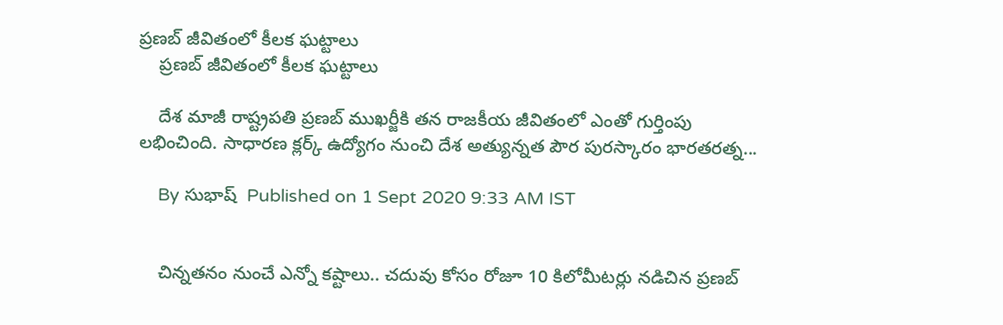ప్రణబ్‌ జీవితంలో కీలక ఘట్టాలు
    ప్రణబ్‌ జీవితంలో కీలక ఘట్టాలు

    దేశ మాజీ రాష్ట్రపతి ప్రణబ్‌ ముఖర్జీకి తన రాజకీయ జీవితంలో ఎంతో గుర్తింపు లభించింది. సాధారణ క్లర్క్‌ ఉద్యోగం నుంచి దేశ అత్యున్నత పౌర పురస్కారం భారతరత్న...

    By సుభాష్  Published on 1 Sept 2020 9:33 AM IST


    చిన్నతనం నుంచే ఎన్నో కష్టాలు.. చదువు కోసం రోజూ 10 కిలోమీటర్లు నడిచిన ప్రణబ్‌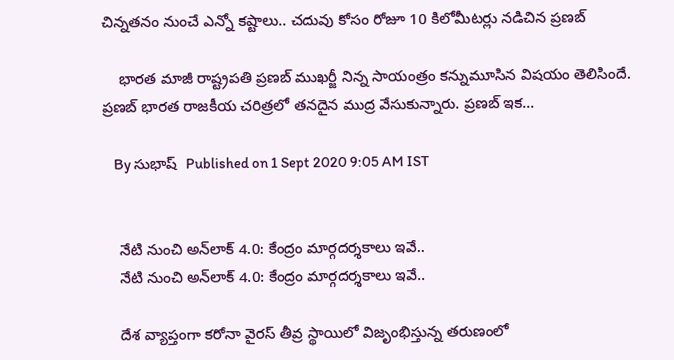చిన్నతనం నుంచే ఎన్నో కష్టాలు.. చదువు కోసం రోజూ 10 కిలోమీటర్లు నడిచిన ప్రణబ్‌

    భారత మాజీ రాష్ట్రపతి ప్రణబ్‌ ముఖర్జీ నిన్న సాయంత్రం కన్నుమూసిన విషయం తెలిసిందే. ప్రణబ్‌ భారత రాజకీయ చరిత్రలో తనదైన ముద్ర వేసుకున్నారు. ప్రణబ్‌ ఇక...

    By సుభాష్  Published on 1 Sept 2020 9:05 AM IST


    నేటి నుంచి అన్‌లాక్‌ 4.0: కేంద్రం మార్గదర్శకాలు ఇవే..
    నేటి నుంచి అన్‌లాక్‌ 4.0: కేంద్రం మార్గదర్శకాలు ఇవే..

    దేశ వ్యాప్తంగా కరోనా వైరస్‌ తీవ్ర స్థాయిలో విజృంభిస్తున్న తరుణంలో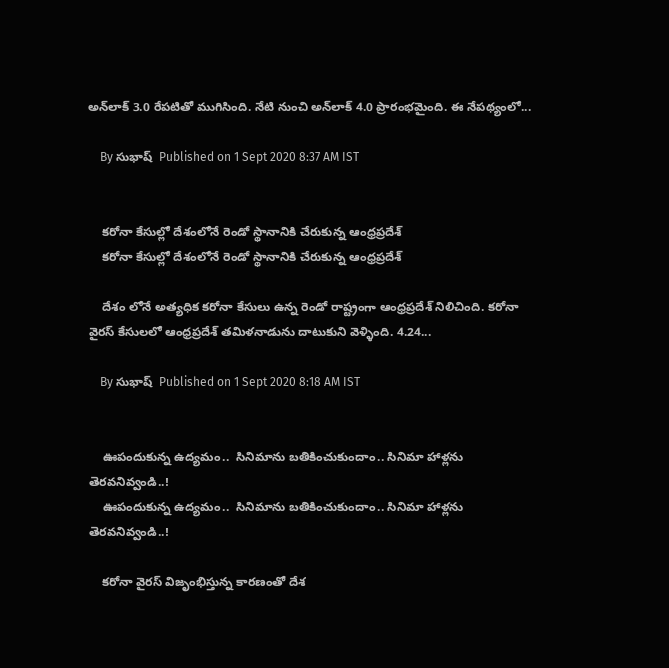అన్‌లాక్‌ 3.0 రేపటితో ముగిసింది. నేటి నుంచి అన్‌లాక్‌ 4.0 ప్రారంభమైంది. ఈ నేపథ్యంలో...

    By సుభాష్  Published on 1 Sept 2020 8:37 AM IST


    కరోనా కేసుల్లో దేశంలోనే రెండో స్థానానికి చేరుకున్న ఆంధ్రప్రదేశ్
    కరోనా కేసుల్లో దేశంలోనే రెండో స్థానానికి చేరుకున్న ఆంధ్రప్రదేశ్

    దేశం లోనే అత్యధిక కరోనా కేసులు ఉన్న రెండో రాష్ట్రంగా ఆంధ్రప్రదేశ్ నిలిచింది. కరోనా వైరస్ కేసులలో ఆంధ్రప్రదేశ్ తమిళనాడును దాటుకుని వెళ్ళింది. 4.24...

    By సుభాష్  Published on 1 Sept 2020 8:18 AM IST


    ఊపందుకున్న ఉద్యమం..  సినిమాను బతికించుకుందాం.. సినిమా హాళ్లను తెరవనివ్వండి..!
    ఊపందుకున్న ఉద్యమం..  సినిమాను బతికించుకుందాం.. సినిమా హాళ్లను తెరవనివ్వండి..!

    కరోనా వైరస్ విజృంభిస్తున్న కారణంతో దేశ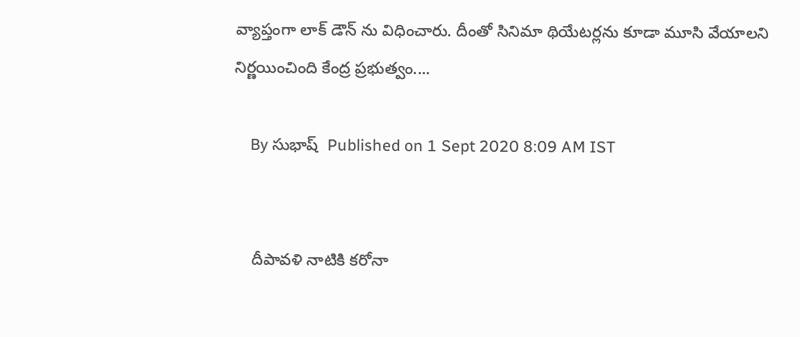వ్యాప్తంగా లాక్ డౌన్ ను విధించారు. దీంతో సినిమా థియేటర్లను కూడా మూసి వేయాలని నిర్ణయించింది కేంద్ర ప్రభుత్వం....

    By సుభాష్  Published on 1 Sept 2020 8:09 AM IST


    దీపావళి నాటికి కరోనా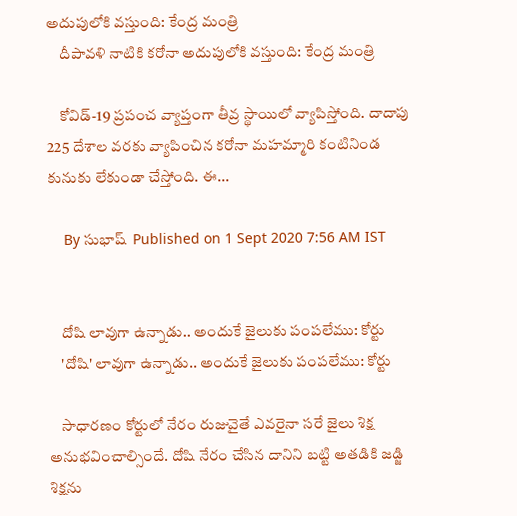అదుపులోకి వస్తుంది: కేంద్ర మంత్రి
    దీపావళి నాటికి కరోనా అదుపులోకి వస్తుంది: కేంద్ర మంత్రి

    కోవిడ్‌-19 ప్రపంచ వ్యాప్తంగా తీవ్ర స్థాయిలో వ్యాపిస్తోంది. దాదాపు 225 దేశాల వరకు వ్యాపించిన కరోనా మహమ్మారి కంటినిండ కునుకు లేకుండా చేస్తోంది. ఈ...

    By సుభాష్  Published on 1 Sept 2020 7:56 AM IST


    దోషి లావుగా ఉన్నాడు.. అందుకే జైలుకు పంపలేము: కోర్టు
    'దోషి' లావుగా ఉన్నాడు.. అందుకే జైలుకు పంపలేము: కోర్టు

    సాధారణం కోర్టులో నేరం రుజువైతే ఎవరైనా సరే జైలు శిక్ష అనుభవించాల్సిందే. దోషి నేరం చేసిన దానిని బట్టి అతడికి జడ్జి శిక్షను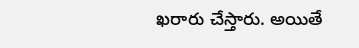ఖరారు చేస్తారు. అయితే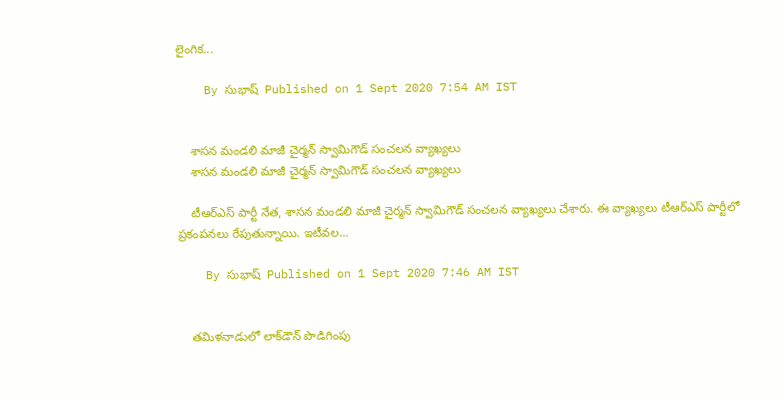లైంగిక...

    By సుభాష్  Published on 1 Sept 2020 7:54 AM IST


    శాసన మండలి మాజీ చైర్మన్ స్వామిగౌడ్ సంచలన వ్యాఖ్యలు
    శాసన మండలి మాజీ చైర్మన్ స్వామిగౌడ్ సంచలన వ్యాఖ్యలు

    టీఆర్‌ఎస్‌ పార్టీ నేత, శాసన మండలి మాజీ చైర్మన్‌ స్వామిగౌడ్‌ సంచలన వ్యాఖ్యలు చేశారు. ఈ వ్యాఖ్యలు టీఆర్‌ఎస్‌ పార్టీలో ప్రకంపనలు రేపుతున్నాయి. ఇటీవల...

    By సుభాష్  Published on 1 Sept 2020 7:46 AM IST


    తమిళనాడులో లాక్‌డౌన్‌ పొడిగింపు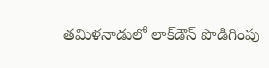తమిళనాడులో లాక్‌డౌన్‌ పొడిగింపు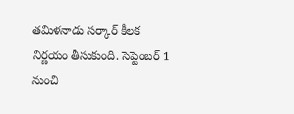తమిళనాడు సర్కార్‌ కీలక నిర్ణయం తీసుకుంది. సెప్టెంబర్‌ 1 నుంచి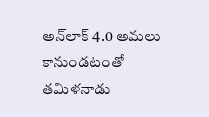అన్‌లాక్‌ 4.0 అమలు కానుండటంతో తమిళనాడు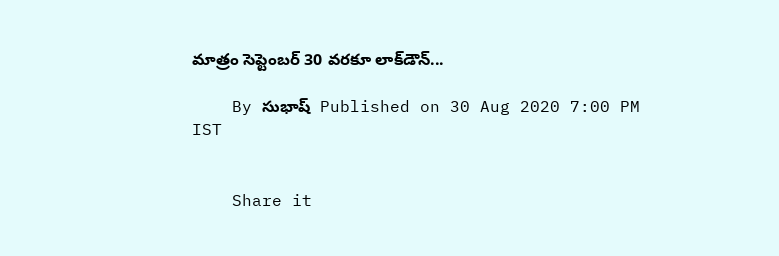మాత్రం సెప్టెంబర్‌ 30 వరకూ లాక్‌డౌన్‌...

    By సుభాష్  Published on 30 Aug 2020 7:00 PM IST


    Share it